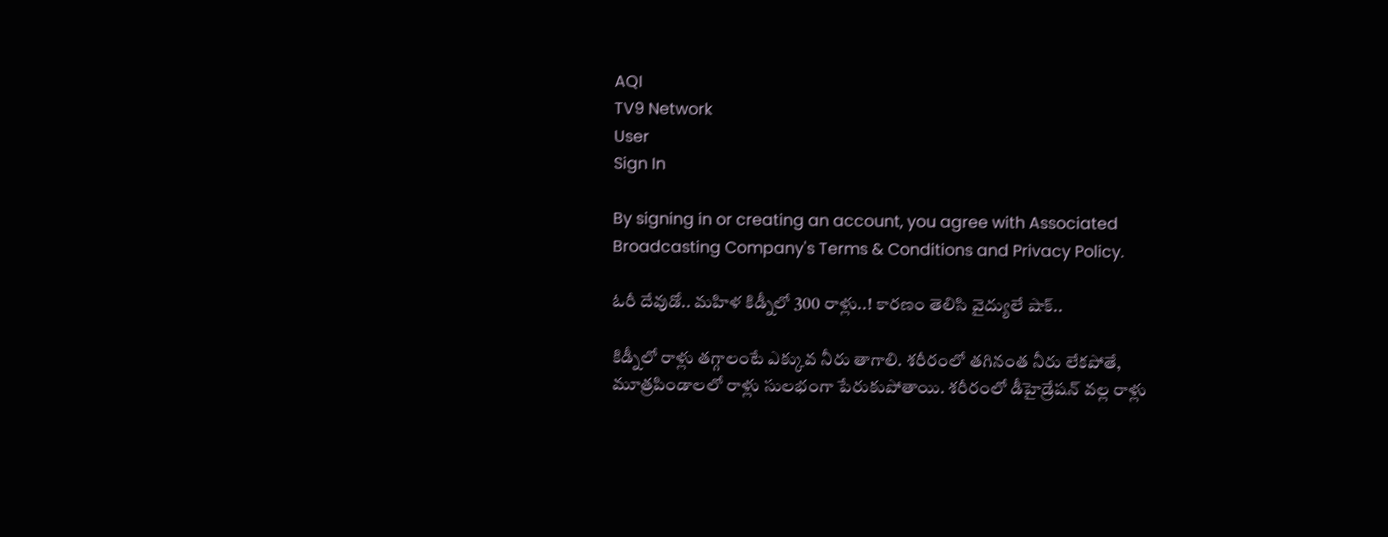AQI
TV9 Network
User
Sign In

By signing in or creating an account, you agree with Associated Broadcasting Company's Terms & Conditions and Privacy Policy.

ఓరీ దేవుడో.. మహిళ కిడ్నీలో 300 రాళ్లు..! కారణం తెలిసి వైద్యులే షాక్..

కిడ్నీలో రాళ్లు తగ్గాలంటే ఎక్కువ నీరు తాగాలి. శరీరంలో తగినంత నీరు లేకపోతే, మూత్రపిండాలలో రాళ్లు సులభంగా పేరుకుపోతాయి. శరీరంలో డీహైడ్రేషన్ వల్ల రాళ్లు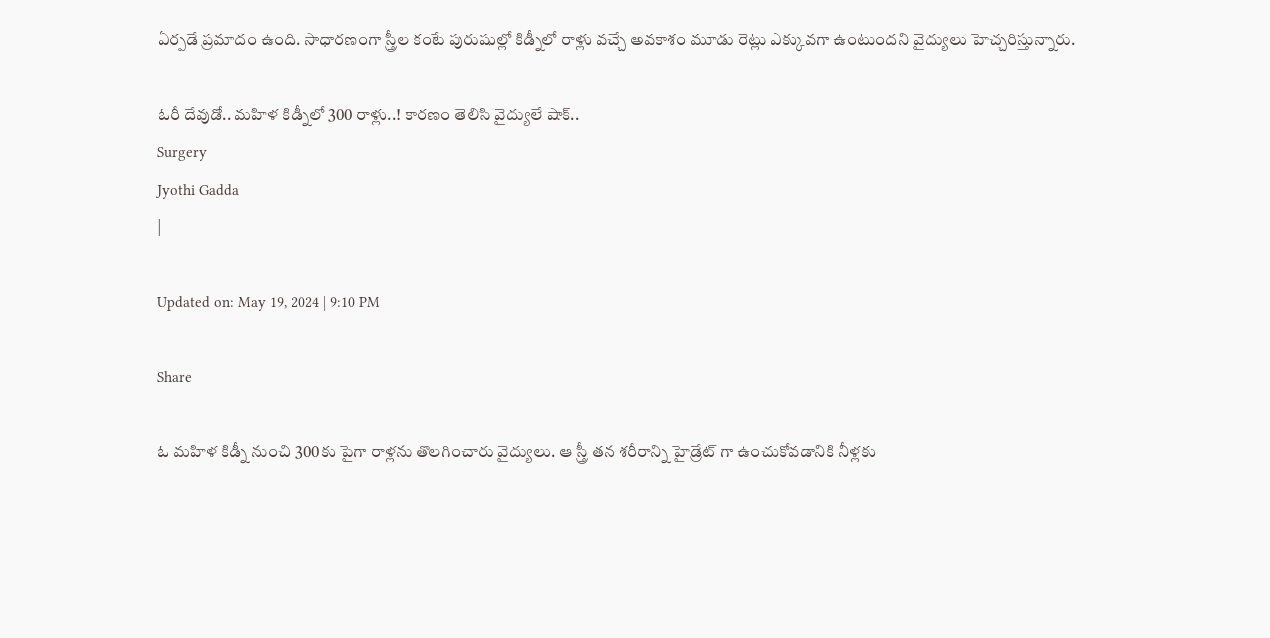ఏర్పడే ప్రమాదం ఉంది. సాధారణంగా స్త్రీల కంటే పురుషుల్లో కిడ్నీలో రాళ్లు వచ్చే అవకాశం మూడు రెట్లు ఎక్కువగా ఉంటుందని వైద్యులు హెచ్చరిస్తున్నారు.

ఓరీ దేవుడో.. మహిళ కిడ్నీలో 300 రాళ్లు..! కారణం తెలిసి వైద్యులే షాక్..
Surgery
Jyothi Gadda
|

Updated on: May 19, 2024 | 9:10 PM

Share

ఓ మహిళ కిడ్నీ నుంచి 300కు పైగా రాళ్లను తొలగించారు వైద్యులు. ఆ స్త్రీ తన శరీరాన్ని హైడ్రేట్ గా ఉంచుకోవడానికి నీళ్లకు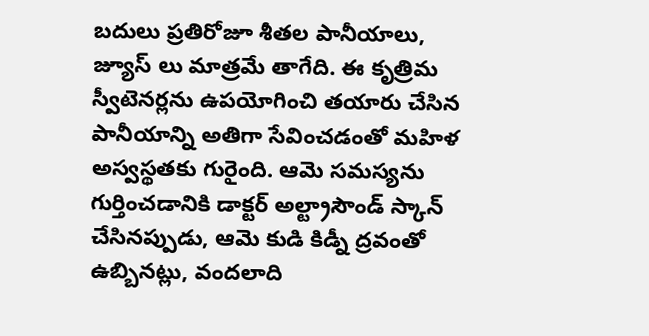బదులు ప్రతిరోజూ శీతల పానీయాలు, జ్యూస్ లు మాత్రమే తాగేది. ఈ కృత్రిమ స్వీటెనర్లను ఉపయోగించి తయారు చేసిన పానీయాన్ని అతిగా సేవించడంతో మహిళ అస్వస్థతకు గురైంది. ఆమె సమస్యను గుర్తించడానికి డాక్టర్ అల్ట్రాసౌండ్ స్కాన్ చేసినప్పుడు, ఆమె కుడి కిడ్నీ ద్రవంతో ఉబ్బినట్లు, వందలాది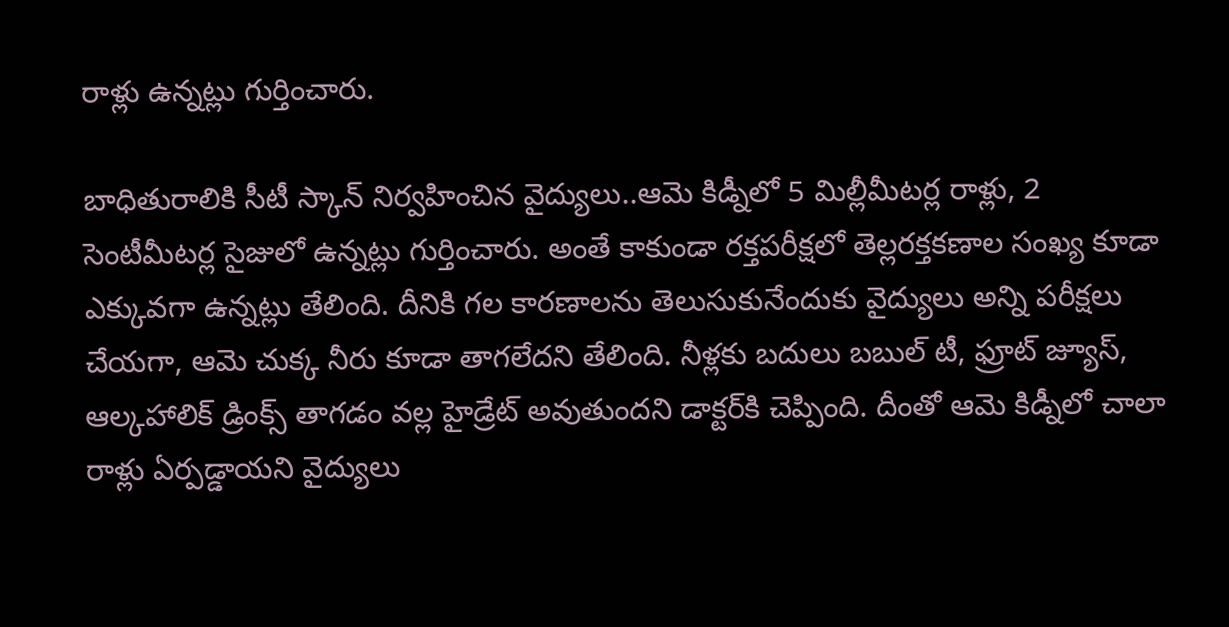రాళ్లు ఉన్నట్లు గుర్తించారు.

బాధితురాలికి సీటీ స్కాన్‌ నిర్వహించిన వైద్యులు..ఆమె కిడ్నీలో 5 మిల్లీమీటర్ల రాళ్లు, 2 సెంటీమీటర్ల సైజులో ఉన్నట్లు గుర్తించారు. అంతే కాకుండా రక్తపరీక్షలో తెల్లరక్తకణాల సంఖ్య కూడా ఎక్కువగా ఉన్నట్లు తేలింది. దీనికి గల కారణాలను తెలుసుకునేందుకు వైద్యులు అన్ని పరీక్షలు చేయగా, ఆమె చుక్క నీరు కూడా తాగలేదని తేలింది. నీళ్లకు బదులు బబుల్ టీ, ఫ్రూట్ జ్యూస్, ఆల్కహాలిక్ డ్రింక్స్ తాగడం వల్ల హైడ్రేట్ అవుతుందని డాక్టర్‌కి చెప్పింది. దీంతో ఆమె కిడ్నీలో చాలా రాళ్లు ఏర్పడ్డాయని వైద్యులు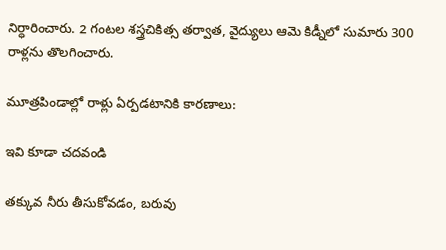నిర్ధారించారు. 2 గంటల శస్త్రచికిత్స తర్వాత, వైద్యులు ఆమె కిడ్నీలో సుమారు 300 రాళ్లను తొలగించారు.

మూత్రపిండాల్లో రాళ్లు ఏర్పడటానికి కారణాలు:

ఇవి కూడా చదవండి

తక్కువ నీరు తీసుకోవడం, బరువు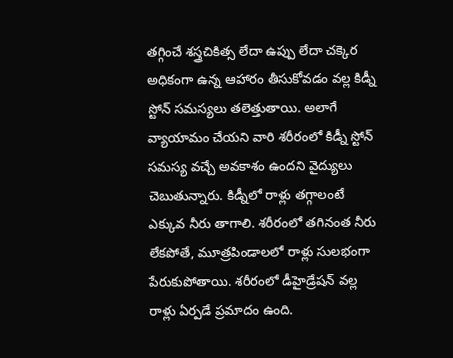తగ్గించే శస్త్రచికిత్స లేదా ఉప్పు లేదా చక్కెర అధికంగా ఉన్న ఆహారం తీసుకోవడం వల్ల కిడ్నీ స్టోన్ సమస్యలు తలెత్తుతాయి. అలాగే వ్యాయామం చేయని వారి శరీరంలో కిడ్నీ స్టోన్ సమస్య వచ్చే అవకాశం ఉందని వైద్యులు చెబుతున్నారు. కిడ్నీలో రాళ్లు తగ్గాలంటే ఎక్కువ నీరు తాగాలి. శరీరంలో తగినంత నీరు లేకపోతే, మూత్రపిండాలలో రాళ్లు సులభంగా పేరుకుపోతాయి. శరీరంలో డీహైడ్రేషన్ వల్ల రాళ్లు ఏర్పడే ప్రమాదం ఉంది.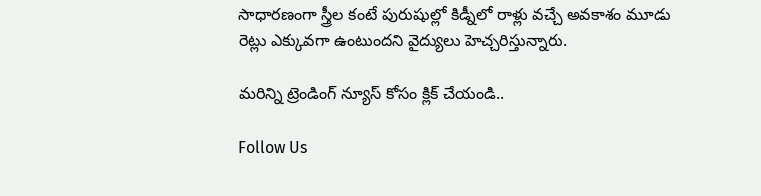సాధారణంగా స్త్రీల కంటే పురుషుల్లో కిడ్నీలో రాళ్లు వచ్చే అవకాశం మూడు రెట్లు ఎక్కువగా ఉంటుందని వైద్యులు హెచ్చరిస్తున్నారు.

మరిన్ని ట్రెండింగ్ న్యూస్ కోసం క్లిక్ చేయండి..

Follow Us